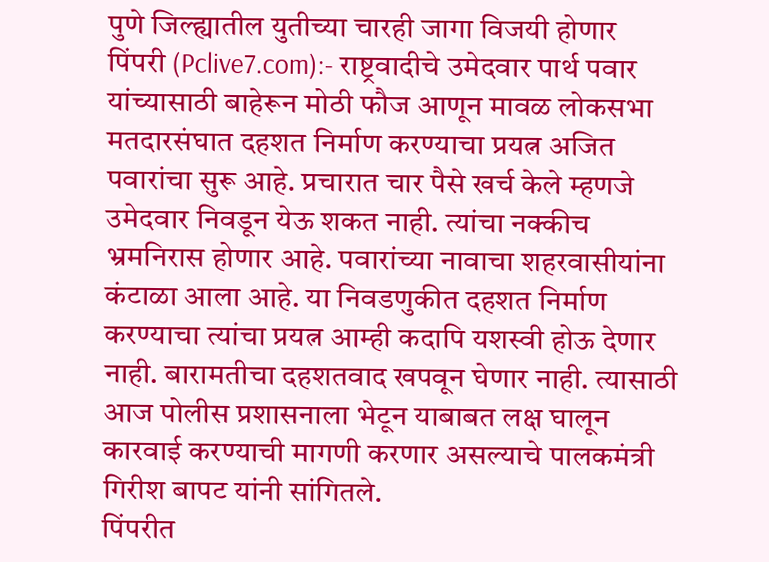पुणे जिल्ह्यातील युतीच्या चारही जागा विजयी होणार
पिंपरी (Pclive7.com):- राष्ट्रवादीचे उमेदवार पार्थ पवार यांच्यासाठी बाहेरून मोठी फौज आणून मावळ लोकसभा मतदारसंघात दहशत निर्माण करण्याचा प्रयत्न अजित पवारांचा सुरू आहे. प्रचारात चार पैसे खर्च केले म्हणजे उमेदवार निवडून येऊ शकत नाही. त्यांचा नक्कीच भ्रमनिरास होणार आहे. पवारांच्या नावाचा शहरवासीयांना कंटाळा आला आहे. या निवडणुकीत दहशत निर्माण करण्याचा त्यांचा प्रयत्न आम्ही कदापि यशस्वी होऊ देणार नाही. बारामतीचा दहशतवाद खपवून घेणार नाही. त्यासाठी आज पोलीस प्रशासनाला भेटून याबाबत लक्ष घालून कारवाई करण्याची मागणी करणार असल्याचे पालकमंत्री गिरीश बापट यांनी सांगितले.
पिंपरीत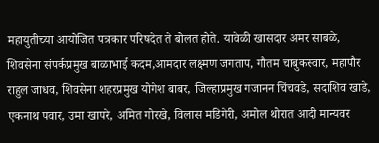महायुतीच्या आयोजित पत्रकार परिषदेत ते बोलत होते. यावेळी खासदार अमर साबळे, शिवसेना संपर्कप्रमुख बाळाभाई कदम,आमदार लक्ष्मण जगताप, गौतम चाबुकस्वार, महापौर राहुल जाधव, शिवसेना शहरप्रमुख योगेश बाबर, जिल्हाप्रमुख गजानन चिंचवडे, सदाशिव खाडे, एकनाथ पवार, उमा खापरे, अमित गोरखे, विलास मडिगेरी, अमोल थोरात आदी मान्यवर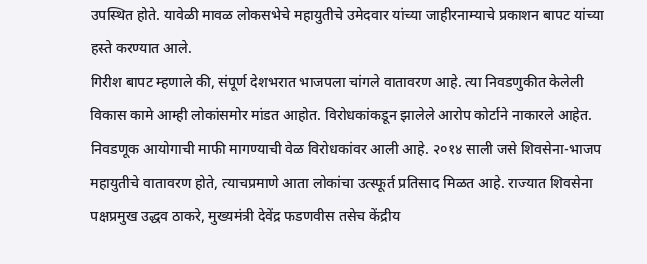उपस्थित होते. यावेळी मावळ लोकसभेचे महायुतीचे उमेदवार यांच्या जाहीरनाम्याचे प्रकाशन बापट यांच्या हस्ते करण्यात आले.
गिरीश बापट म्हणाले की, संपूर्ण देशभरात भाजपला चांगले वातावरण आहे. त्या निवडणुकीत केलेली विकास कामे आम्ही लोकांसमोर मांडत आहोत. विरोधकांकडून झालेले आरोप कोर्टाने नाकारले आहेत. निवडणूक आयोगाची माफी मागण्याची वेळ विरोधकांवर आली आहे. २०१४ साली जसे शिवसेना-भाजप महायुतीचे वातावरण होते, त्याचप्रमाणे आता लोकांचा उत्स्फूर्त प्रतिसाद मिळत आहे. राज्यात शिवसेना पक्षप्रमुख उद्धव ठाकरे, मुख्यमंत्री देवेंद्र फडणवीस तसेच केंद्रीय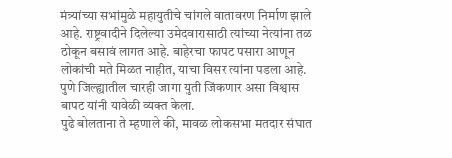मंत्र्यांच्या सभांमुळे महायुतीचे चांगले वातावरण निर्माण झाले आहे. राष्ट्रवादीने दिलेल्या उमेदवारासाठी त्यांच्या नेत्यांना तळ ठोकून बसावं लागत आहे. बाहेरचा फापट पसारा आणून लोकांची मते मिळत नाहीत, याचा विसर त्यांना पडला आहे. पुणे जिल्ह्यातील चारही जागा युती जिंकणार असा विश्वास बापट यांनी यावेळी व्यक्त केला.
पुढे बोलताना ते म्हणाले की, मावळ लोकसभा मतदार संघात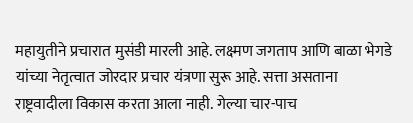महायुतीने प्रचारात मुसंडी मारली आहे. लक्ष्मण जगताप आणि बाळा भेगडे यांच्या नेतृत्वात जोरदार प्रचार यंत्रणा सुरू आहे. सत्ता असताना राष्ट्रवादीला विकास करता आला नाही. गेल्या चार-पाच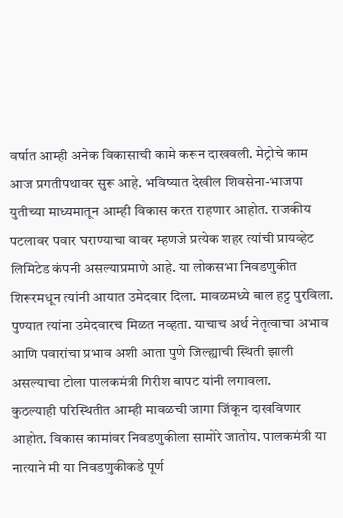वर्षात आम्ही अनेक विकासाची कामे करून दाखवली. मेट्रोचे काम आज प्रगतीपथावर सुरू आहे. भविष्यात देखील शिवसेना-भाजपा युतीच्या माध्यमातून आम्ही विकास करत राहणार आहोत. राजकीय पटलावर पवार घराण्याचा वावर म्हणजे प्रत्येक शहर त्यांची प्रायव्हेट लिमिटेड कंपनी असल्याप्रमाणे आहे. या लोकसभा निवडणुकीत शिरूरमधून त्यांनी आयात उमेदवार दिला. मावळमध्ये बाल हट्ट पुरविला. पुण्यात त्यांना उमेदवारच मिळत नव्हता. याचाच अर्थ नेतृत्वाचा अभाव आणि पवारांचा प्रभाव अशी आता पुणे जिल्ह्याची स्थिती झाली असल्याचा टोला पालकमंत्री गिरीश बापट यांनी लगावला.
कुठल्याही परिस्थितीत आम्ही मावळची जागा जिंकून दाखविणार आहोत. विकास कामांवर निवडणुकीला सामोरे जातोय. पालकमंत्री या नात्याने मी या निवडणुकीकडे पूर्ण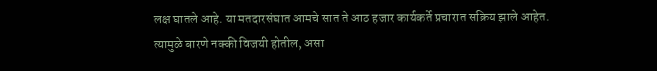लक्ष घातले आहे. या मतदारसंघात आमचे सात ते आठ हजार कार्यकर्ते प्रचारात सक्रिय झाले आहेत. त्यामुळे बारणे नक्की विजयी होतील, असा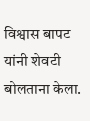विश्वास बापट यांनी शेवटी बोलताना केला.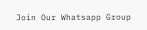Join Our Whatsapp Group